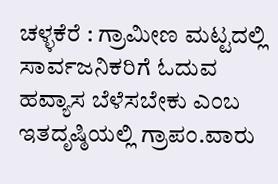ಚಳ್ಳಕೆರೆ : ಗ್ರಾಮೀಣ ಮಟ್ಟದಲ್ಲಿ ಸಾರ್ವಜನಿಕರಿಗೆ ಓದುವ ಹವ್ಯಾಸ ಬೆಳೆಸಬೇಕು ಎಂಬ ಇತದೃಷ್ಠಿಯಲ್ಲಿ ಗ್ರಾಪಂ.ವಾರು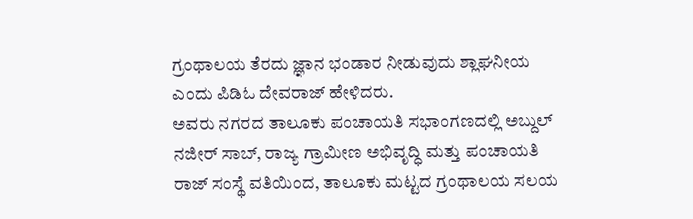ಗ್ರಂಥಾಲಯ ತೆರದು ಜ್ಞಾನ ಭಂಡಾರ ನೀಡುವುದು ಶ್ಲಾಘನೀಯ ಎಂದು ಪಿಡಿಓ ದೇವರಾಜ್ ಹೇಳಿದರು.
ಅವರು ನಗರದ ತಾಲೂಕು ಪಂಚಾಯತಿ ಸಭಾಂಗಣದಲ್ಲಿ ಅಬ್ದುಲ್ ನಜೀರ್ ಸಾಬ್, ರಾಜ್ಯ ಗ್ರಾಮೀಣ ಅಭಿವೃದ್ಧಿ ಮತ್ತು ಪಂಚಾಯತಿ ರಾಜ್ ಸಂಸ್ಥೆ ವತಿಯಿಂದ, ತಾಲೂಕು ಮಟ್ಟದ ಗ್ರಂಥಾಲಯ ಸಲಯ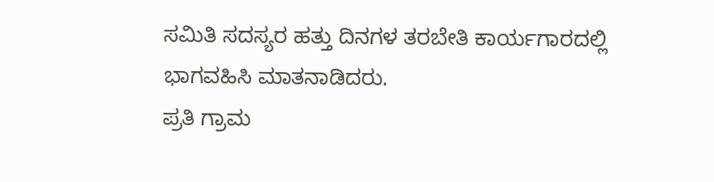ಸಮಿತಿ ಸದಸ್ಯರ ಹತ್ತು ದಿನಗಳ ತರಬೇತಿ ಕಾರ್ಯಗಾರದಲ್ಲಿ ಭಾಗವಹಿಸಿ ಮಾತನಾಡಿದರು.
ಪ್ರತಿ ಗ್ರಾಮ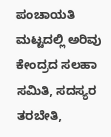ಪಂಚಾಯತಿ ಮಟ್ಟದಲ್ಲಿ ಅರಿವು ಕೇಂದ್ರದ ಸಲಹಾ ಸಮಿತಿ, ಸದಸ್ಯರ ತರಬೇತಿ,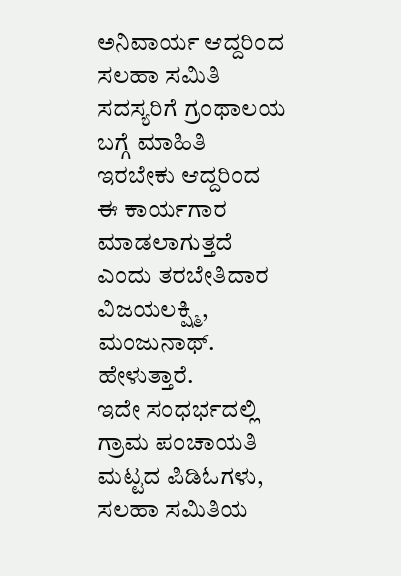ಅನಿವಾರ್ಯ ಆದ್ದರಿಂದ ಸಲಹಾ ಸಮಿತಿ ಸದಸ್ಯರಿಗೆ ಗ್ರಂಥಾಲಯ ಬಗ್ಗೆ ಮಾಹಿತಿ ಇರಬೇಕು ಆದ್ದರಿಂದ ಈ ಕಾರ್ಯಗಾರ ಮಾಡಲಾಗುತ್ತದೆ ಎಂದು ತರಬೇತಿದಾರ
ವಿಜಯಲಕ್ಷ್ಮಿ, ಮಂಜುನಾಥ್. ಹೇಳುತ್ತಾರೆ.
ಇದೇ ಸಂಧರ್ಭದಲ್ಲಿ ಗ್ರಾಮ ಪಂಚಾಯತಿ ಮಟ್ಟದ ಪಿಡಿಓಗಳು, ಸಲಹಾ ಸಮಿತಿಯ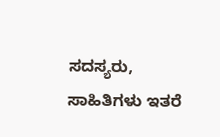ಸದಸ್ಯರು, ಸಾಹಿತಿಗಳು ಇತರೆ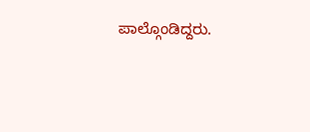ಪಾಲ್ಗೊಂಡಿದ್ದರು.